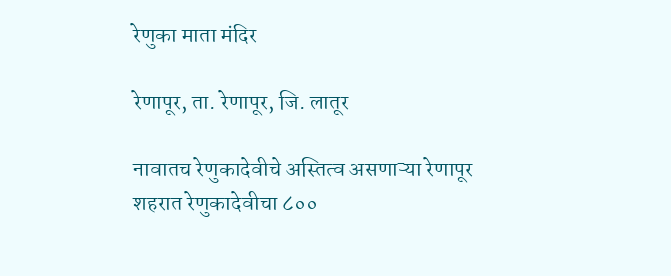रेणुका माता मंदिर

रेणापूर, ता. रेणापूर, जि. लातूर

नावातच रेणुकादेवीचे अस्तित्व असणाऱ्या रेणापूर शहरात रेणुकादेवीचा ८००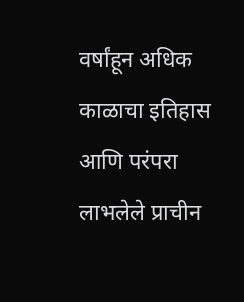वर्षांहून अधिक काळाचा इतिहास आणि परंपरा लाभलेले प्राचीन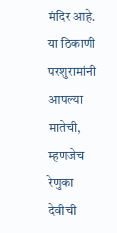मंदिर आहे. या ठिकाणी परशुरामांनी आपल्या मातेची, म्हणजेच रेणुका देवीची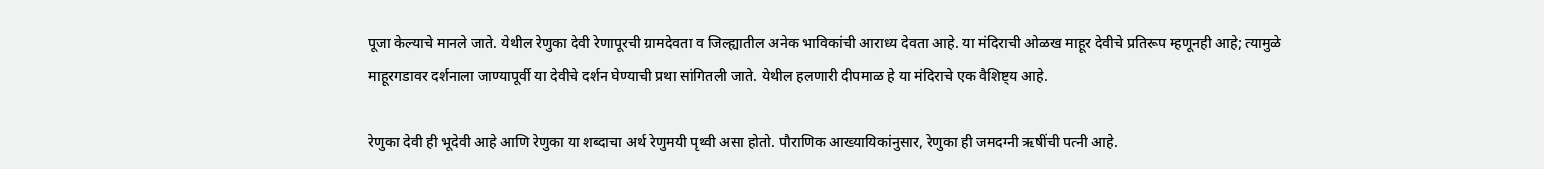पूजा केल्याचे मानले जाते. येथील रेणुका देवी रेणापूरची ग्रामदेवता व जिल्ह्यातील अनेक भाविकांची आराध्य देवता आहे. या मंदिराची ओळख माहूर देवीचे प्रतिरूप म्हणूनही आहे; त्यामुळे माहूरगडावर दर्शनाला जाण्यापूर्वी या देवीचे दर्शन घेण्याची प्रथा सांगितली जाते. येथील हलणारी दीपमाळ हे या मंदिराचे एक वैशिष्ट्य आहे.

रेणुका देवी ही भूदेवी आहे आणि रेणुका या शब्दाचा अर्थ रेणुमयी पृथ्वी असा होतो. पौराणिक आख्यायिकांनुसार, रेणुका ही जमदग्नी ऋषींची पत्नी आहे.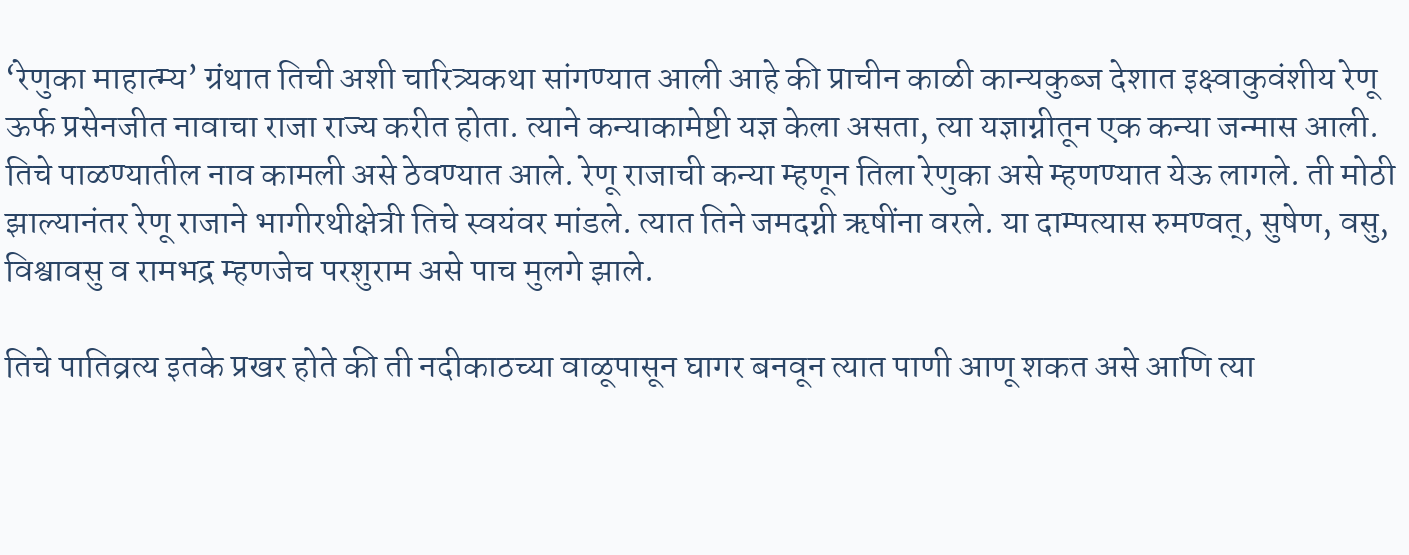‘रेणुका माहात्म्य’ ग्रंथात तिची अशी चारित्र्यकथा सांगण्यात आली आहे की प्राचीन काळी कान्यकुब्ज देशात इक्ष्वाकुवंशीय रेणू ऊर्फ प्रसेनजीत नावाचा राजा राज्य करीत होता. त्याने कन्याकामेष्टी यज्ञ केला असता, त्या यज्ञाग्नीतून एक कन्या जन्मास आली. तिचे पाळण्यातील नाव कामली असे ठेवण्यात आले. रेणू राजाची कन्या म्हणून तिला रेणुका असे म्हणण्यात येऊ लागले. ती मोठी झाल्यानंतर रेणू राजाने भागीरथीक्षेत्री तिचे स्वयंवर मांडले. त्यात तिने जमदग्नी ऋषींना वरले. या दाम्पत्यास रुमण्वत्, सुषेण, वसु, विश्वावसु व रामभद्र म्हणजेच परशुराम असे पाच मुलगे झाले.

तिचे पातिव्रत्य इतके प्रखर होते की ती नदीकाठच्या वाळूपासून घागर बनवून त्यात पाणी आणू शकत असे आणि त्या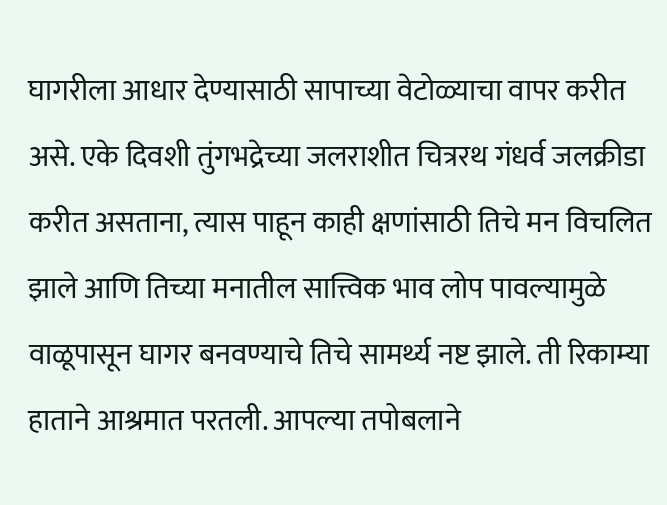घागरीला आधार देण्यासाठी सापाच्या वेटोळ्याचा वापर करीत असे. एके दिवशी तुंगभद्रेच्या जलराशीत चित्ररथ गंधर्व जलक्रीडा करीत असताना, त्यास पाहून काही क्षणांसाठी तिचे मन विचलित झाले आणि तिच्या मनातील सात्त्विक भाव लोप पावल्यामुळे वाळूपासून घागर बनवण्याचे तिचे सामर्थ्य नष्ट झाले. ती रिकाम्या हाताने आश्रमात परतली. आपल्या तपोबलाने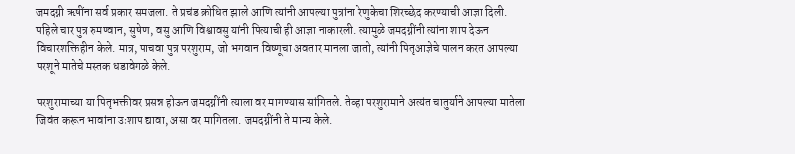जमदग्नी ऋषींना सर्व प्रकार समजला. ते प्रचंड क्रोधित झाले आणि त्यांनी आपल्या पुत्रांना रेणुकेचा शिरच्छेद करण्याची आज्ञा दिली. पहिले चार पुत्र रुमण्वान, सुषेण, वसु आणि विश्वावसु यांनी पित्याची ही आज्ञा नाकारली. त्यामुळे जमदग्नींनी त्यांना शाप देऊन विचारशक्तिहीन केले. मात्र, पाचवा पुत्र परशुराम, जो भगवान विष्णूचा अवतार मानला जातो, त्यांनी पितृआज्ञेचे पालन करत आपल्या परशूने मातेचे मस्तक धडावेगळे केले.

परशुरामाच्या या पितृभक्तीवर प्रसन्न होऊन जमदग्नींनी त्याला वर मागण्यास सांगितले. तेव्हा परशुरामाने अत्यंत चातुर्याने आपल्या मातेला जिवंत करून भावांना उःशाप द्यावा, असा वर मागितला. जमदग्नींनी ते मान्य केले.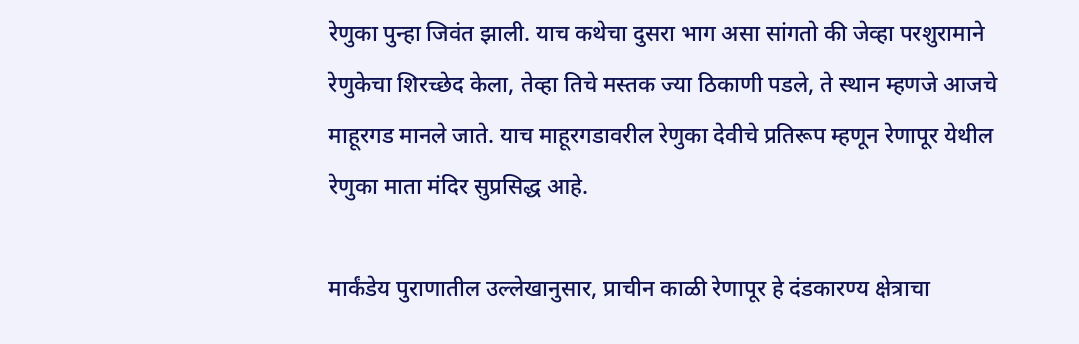रेणुका पुन्हा जिवंत झाली. याच कथेचा दुसरा भाग असा सांगतो की जेव्हा परशुरामाने रेणुकेचा शिरच्छेद केला, तेव्हा तिचे मस्तक ज्या ठिकाणी पडले, ते स्थान म्हणजे आजचे माहूरगड मानले जाते. याच माहूरगडावरील रेणुका देवीचे प्रतिरूप म्हणून रेणापूर येथील रेणुका माता मंदिर सुप्रसिद्ध आहे.

मार्कंडेय पुराणातील उल्लेखानुसार, प्राचीन काळी रेणापूर हे दंडकारण्य क्षेत्राचा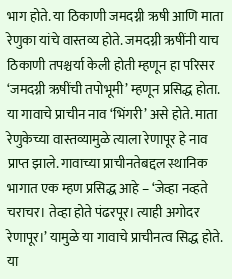भाग होते. या ठिकाणी जमदग्नी ऋषी आणि माता रेणुका यांचे वास्तव्य होते. जमदग्नी ऋषींनी याच ठिकाणी तपश्चर्या केली होती म्हणून हा परिसर ‘जमदग्नी ऋषींची तपोभूमी’ म्हणून प्रसिद्ध होता. या गावाचे प्राचीन नाव ‘भिंगरी’ असे होते. माता रेणुकेच्या वास्तव्यामुळे त्याला रेणापूर हे नाव प्राप्त झाले. गावाच्या प्राचीनतेबद्दल स्थानिक भागात एक म्हण प्रसिद्ध आहे – ‘जेव्हा नव्हते चराचर। तेव्हा होते पंढरपूर। त्याही अगोदर रेणापूर।’ यामुळे या गावाचे प्राचीनत्व सिद्ध होते.
या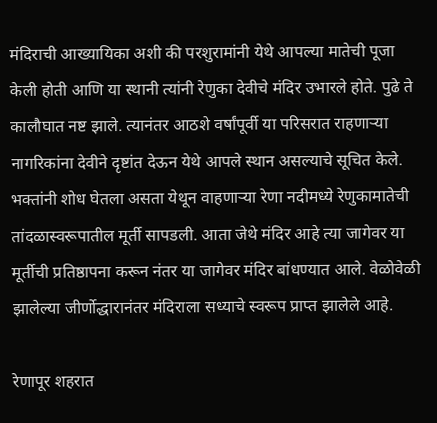मंदिराची आख्यायिका अशी की परशुरामांनी येथे आपल्या मातेची पूजा केली होती आणि या स्थानी त्यांनी रेणुका देवीचे मंदिर उभारले होते. पुढे ते कालौघात नष्ट झाले. त्यानंतर आठशे वर्षांपूर्वी या परिसरात राहणाऱ्या नागरिकांना देवीने दृष्टांत देऊन येथे आपले स्थान असल्याचे सूचित केले. भक्तांनी शोध घेतला असता येथून वाहणाऱ्या रेणा नदीमध्ये रेणुकामातेची तांदळास्वरूपातील मूर्ती सापडली. आता जेथे मंदिर आहे त्या जागेवर या मूर्तीची प्रतिष्ठापना करून नंतर या जागेवर मंदिर बांधण्यात आले. वेळोवेळी झालेल्या जीर्णोद्धारानंतर मंदिराला सध्याचे स्वरूप प्राप्त झालेले आहे.

रेणापूर शहरात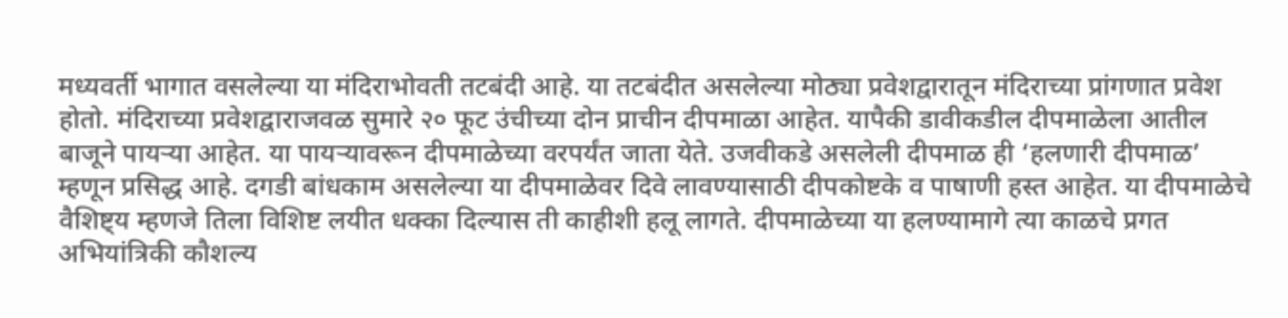मध्यवर्ती भागात वसलेल्या या मंदिराभोवती तटबंदी आहे. या तटबंदीत असलेल्या मोठ्या प्रवेशद्वारातून मंदिराच्या प्रांगणात प्रवेश होतो. मंदिराच्या प्रवेशद्वाराजवळ सुमारे २० फूट उंचीच्या दोन प्राचीन दीपमाळा आहेत. यापैकी डावीकडील दीपमाळेला आतील बाजूने पायऱ्या आहेत. या पायऱ्यावरून दीपमाळेच्या वरपर्यंत जाता येते. उजवीकडे असलेली दीपमाळ ही ‘हलणारी दीपमाळ’ म्हणून प्रसिद्ध आहे. दगडी बांधकाम असलेल्या या दीपमाळेवर दिवे लावण्यासाठी दीपकोष्टके व पाषाणी हस्त आहेत. या दीपमाळेचे वैशिष्ट्य म्हणजे तिला विशिष्ट लयीत धक्का दिल्यास ती काहीशी हलू लागते. दीपमाळेच्या या हलण्यामागे त्या काळचे प्रगत अभियांत्रिकी कौशल्य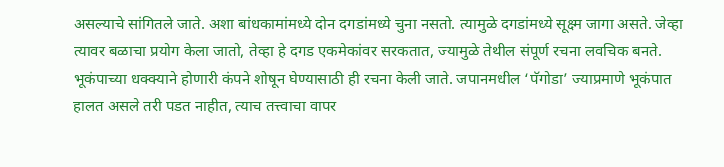असल्याचे सांगितले जाते. अशा बांधकामांमध्ये दोन दगडांमध्ये चुना नसतो. त्यामुळे दगडांमध्ये सूक्ष्म जागा असते. जेव्हा त्यावर बळाचा प्रयोग केला जातो, तेव्हा हे दगड एकमेकांवर सरकतात, ज्यामुळे तेथील संपूर्ण रचना लवचिक बनते. भूकंपाच्या धक्क्याने होणारी कंपने शोषून घेण्यासाठी ही रचना केली जाते. जपानमधील ‘पॅगोडा’ ज्याप्रमाणे भूकंपात हालत असले तरी पडत नाहीत, त्याच तत्त्वाचा वापर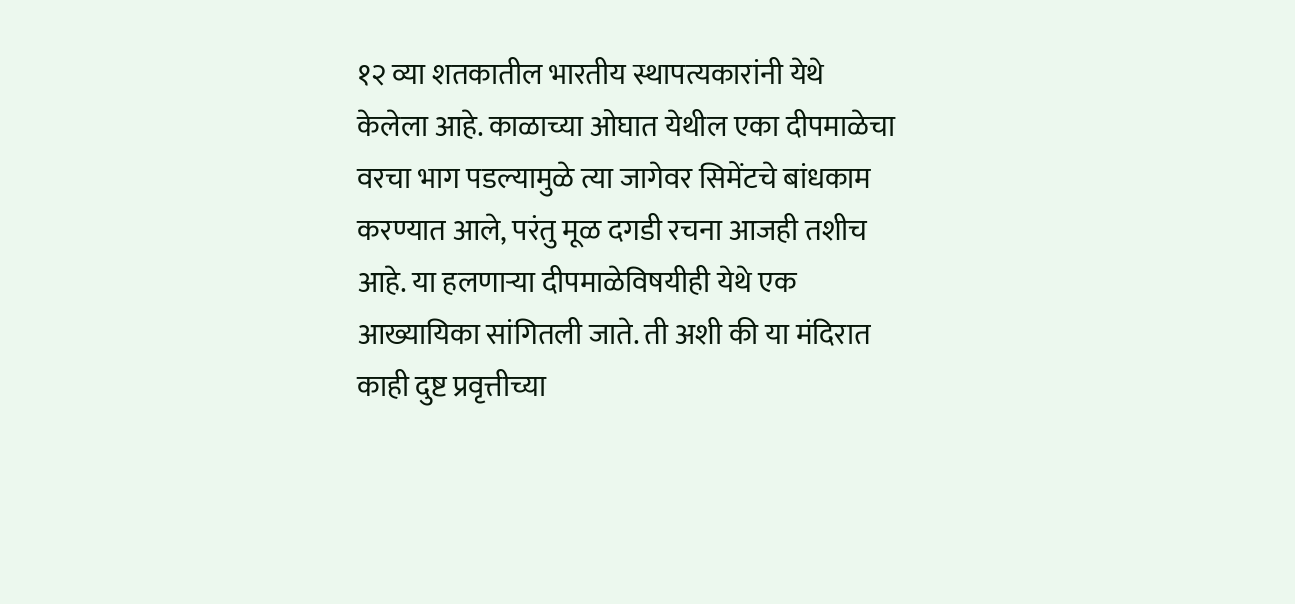१२ व्या शतकातील भारतीय स्थापत्यकारांनी येथे केलेला आहे. काळाच्या ओघात येथील एका दीपमाळेचा वरचा भाग पडल्यामुळे त्या जागेवर सिमेंटचे बांधकाम करण्यात आले, परंतु मूळ दगडी रचना आजही तशीच आहे. या हलणाऱ्या दीपमाळेविषयीही येथे एक आख्यायिका सांगितली जाते. ती अशी की या मंदिरात काही दुष्ट प्रवृत्तीच्या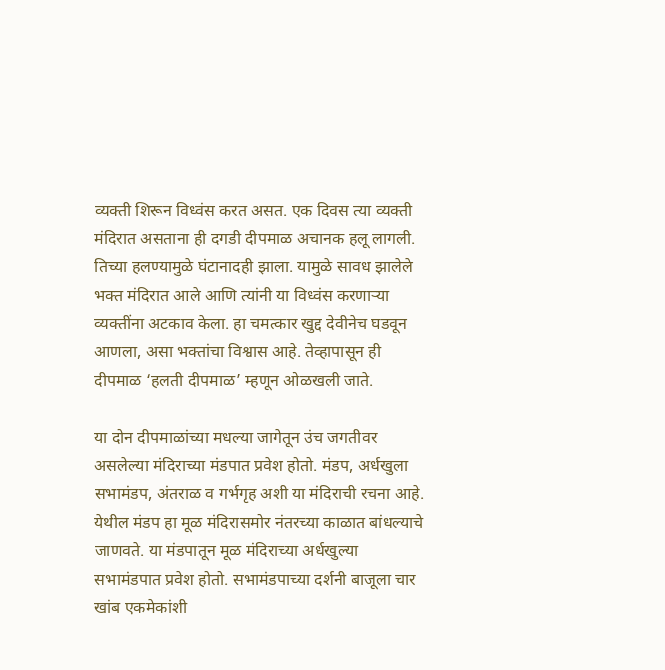व्यक्ती शिरून विध्वंस करत असत. एक दिवस त्या व्यक्ती मंदिरात असताना ही दगडी दीपमाळ अचानक हलू लागली. तिच्या हलण्यामुळे घंटानादही झाला. यामुळे सावध झालेले भक्त मंदिरात आले आणि त्यांनी या विध्वंस करणाऱ्या व्यक्तींना अटकाव केला. हा चमत्कार खुद्द देवीनेच घडवून आणला, असा भक्तांचा विश्वास आहे. तेव्हापासून ही दीपमाळ ‘हलती दीपमाळ’ म्हणून ओळखली जाते.

या दोन दीपमाळांच्या मधल्या जागेतून उंच जगतीवर असलेल्या मंदिराच्या मंडपात प्रवेश होतो. मंडप, अर्धखुला सभामंडप, अंतराळ व गर्भगृह अशी या मंदिराची रचना आहे. येथील मंडप हा मूळ मंदिरासमोर नंतरच्या काळात बांधल्याचे जाणवते. या मंडपातून मूळ मंदिराच्या अर्धखुल्या सभामंडपात प्रवेश होतो. सभामंडपाच्या दर्शनी बाजूला चार खांब एकमेकांशी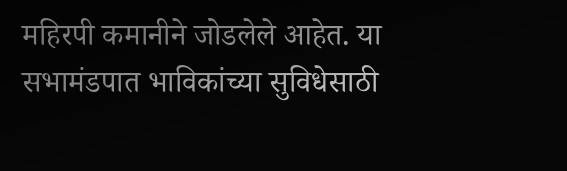महिरपी कमानीने जोडलेले आहेत. या सभामंडपात भाविकांच्या सुविधेसाठी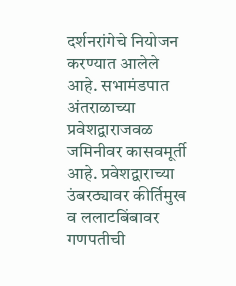दर्शनरांगेचे नियोजन करण्यात आलेले आहे. सभामंडपात अंतराळाच्या प्रवेशद्वाराजवळ जमिनीवर कासवमूर्ती आहे. प्रवेशद्वाराच्या उंबरठ्यावर कीर्तिमुख व ललाटबिंबावर गणपतीची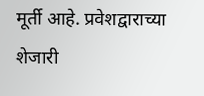मूर्ती आहे. प्रवेशद्वाराच्या शेजारी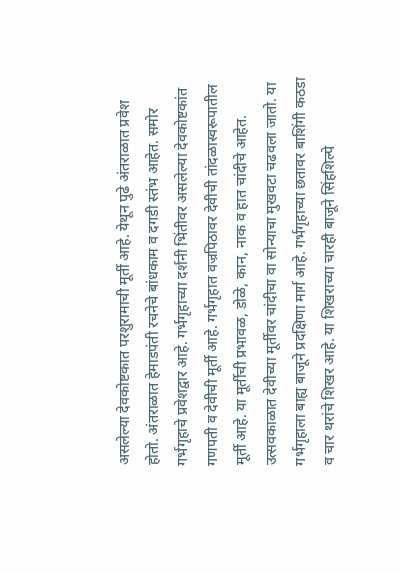असलेल्या देवकोष्टकात परशुरामाची मूर्ती आहे. येथून पुढे अंतराळात प्रवेश होतो. अंतराळात हेमाडपंती रचनेचे बांधकाम व दगडी स्तंभ आहेत. समोर गर्भगृहाचे प्रवेशद्वार आहे. गर्भगृहाच्या दर्शनी भिंतीवर असलेल्या देवकोष्टकांत गणपती व देवीची मूर्ती आहे. गर्भगृहात वज्रपिठावर देवीची तांदळास्वरूपातील मूर्ती आहे. या मूर्तीची प्रभावळ, डोळे, कान, नाक व हात चांदीचे आहेत. उत्सवकाळात देवीच्या मूर्तीवर चांदीचा वा सोन्याचा मुखवटा चढवला जातो. या गर्भगृहाला बाह्य बाजूने प्रदक्षिणा मार्ग आहे. गर्भगृहाच्या छतावर बाशिंगी कठडा व चार थरांचे शिखर आहे. या शिखराच्या चारही बाजूने सिंहशिल्पे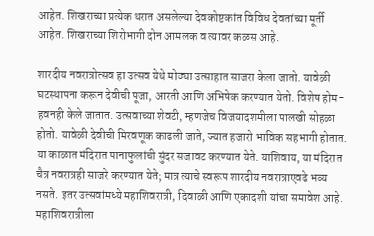आहेत. शिखराच्या प्रत्येक थरात असलेल्या देवकोष्टकांत विविध देवतांच्या मूर्ती आहेत. शिखराच्या शिरोभागी दोन आमलक व त्यावर कळस आहे.

शारदीय नवरात्रोत्सव हा उत्सव येथे मोठ्या उत्साहात साजरा केला जातो. यावेळी घटस्थापना करून देवीची पूजा, आरती आणि अभिषेक करण्यात येतो. विशेष होम-हवनही केले जातात. उत्सवाच्या शेवटी, म्हणजेच विजयादशमीला पालखी सोहळा होतो. यावेळी देवीची मिरवणूक काढली जाते, ज्यात हजारो भाविक सहभागी होतात. या काळात मंदिरात पानाफुलांची सुंदर सजावट करण्यात येते. याशिवाय, या मंदिरात चैत्र नवरात्रही साजरे करण्यात येते; मात्र त्याचे स्वरूप शारदीय नवरात्राएवढे भव्य नसते. इतर उत्सवांमध्ये महाशिवरात्री, दिवाळी आणि एकादशी यांचा समावेश आहे. महाशिवरात्रीला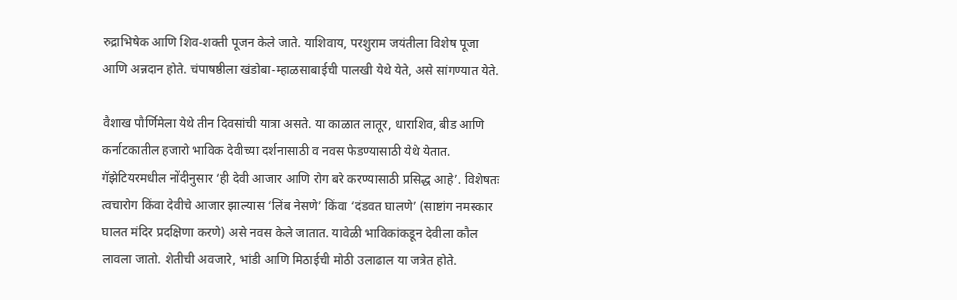रुद्राभिषेक आणि शिव-शक्ती पूजन केले जाते. याशिवाय, परशुराम जयंतीला विशेष पूजा आणि अन्नदान होते. चंपाषष्ठीला खंडोबा-म्हाळसाबाईची पालखी येथे येते, असे सांगण्यात येते.

वैशाख पौर्णिमेला येथे तीन दिवसांची यात्रा असते. या काळात लातूर, धाराशिव, बीड आणि कर्नाटकातील हजारो भाविक देवीच्या दर्शनासाठी व नवस फेडण्यासाठी येथे येतात. गॅझेटियरमधील नोंदीनुसार ‘ही देवी आजार आणि रोग बरे करण्यासाठी प्रसिद्ध आहे’. विशेषतः त्वचारोग किंवा देवीचे आजार झाल्यास ‘लिंब नेसणे’ किंवा ‘दंडवत घालणे’ (साष्टांग नमस्कार घालत मंदिर प्रदक्षिणा करणे) असे नवस केले जातात. यावेळी भाविकांकडून देवीला कौल लावला जातो. शेतीची अवजारे, भांडी आणि मिठाईची मोठी उलाढाल या जत्रेत होते.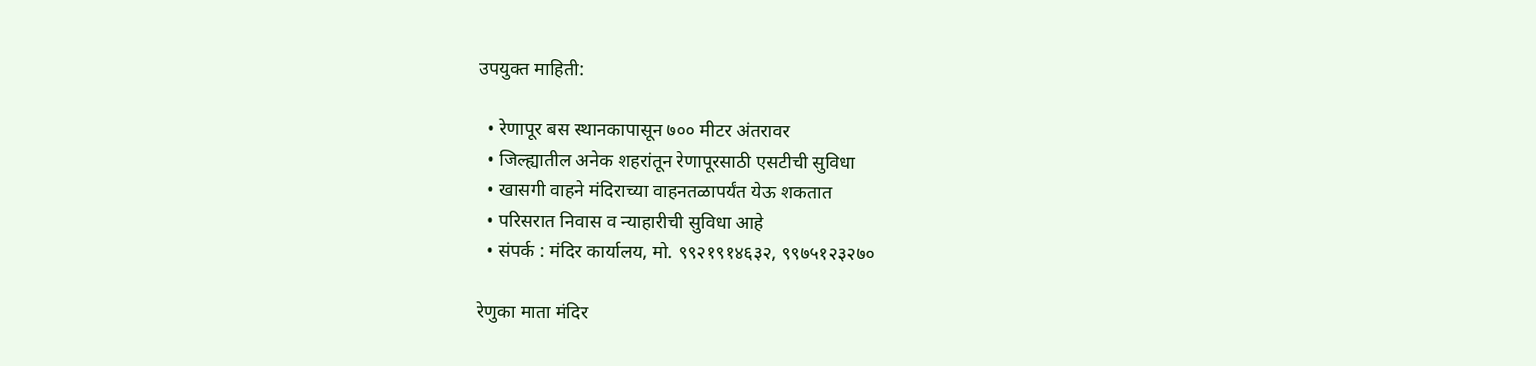उपयुक्त माहिती:

  • रेणापूर बस स्थानकापासून ७०० मीटर अंतरावर
  • जिल्ह्यातील अनेक शहरांतून रेणापूरसाठी एसटीची सुविधा
  • खासगी वाहने मंदिराच्या वाहनतळापर्यंत येऊ शकतात
  • परिसरात निवास व न्याहारीची सुविधा आहे
  • संपर्क : मंदिर कार्यालय, मो. ९९२१९१४६३२, ९९७५१२३२७०

रेणुका माता मंदिर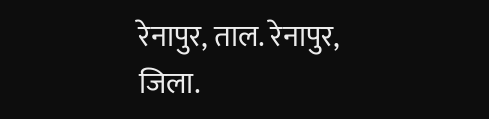रेनापुर, ताल. रेनापुर, जिला.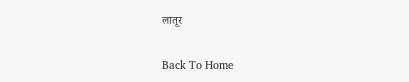लातूर

Back To Home